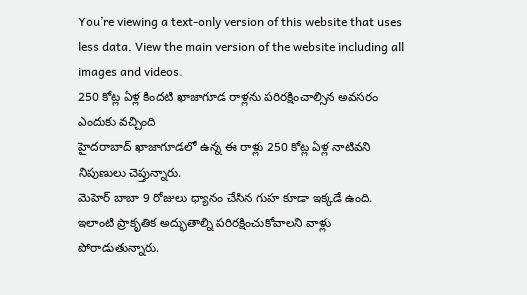You’re viewing a text-only version of this website that uses less data. View the main version of the website including all images and videos.
250 కోట్ల ఏళ్ల కిందటి ఖాజాగూడ రాళ్లను పరిరక్షించాల్సిన అవసరం ఎందుకు వచ్చింది
హైదరాబాద్ ఖాజాగూడలో ఉన్న ఈ రాళ్లు 250 కోట్ల ఏళ్ల నాటివని నిపుణులు చెప్తున్నారు.
మెహెర్ బాబా 9 రోజులు ధ్యానం చేసిన గుహ కూడా ఇక్కడే ఉంది.
ఇలాంటి ప్రాకృతిక అద్భుతాల్ని పరిరక్షించుకోవాలని వాళ్లు పోరాడుతున్నారు.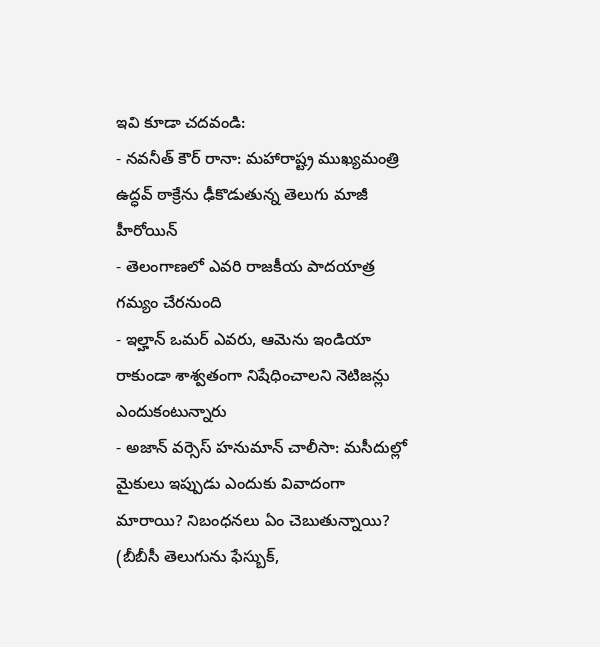ఇవి కూడా చదవండి:
- నవనీత్ కౌర్ రానా: మహారాష్ట్ర ముఖ్యమంత్రి ఉద్ధవ్ ఠాక్రేను ఢీకొడుతున్న తెలుగు మాజీ హీరోయిన్
- తెలంగాణలో ఎవరి రాజకీయ పాదయాత్ర గమ్యం చేరనుంది
- ఇల్హాన్ ఒమర్ ఎవరు, ఆమెను ఇండియా రాకుండా శాశ్వతంగా నిషేధించాలని నెటిజన్లు ఎందుకంటున్నారు
- అజాన్ వర్సెస్ హనుమాన్ చాలీసా: మసీదుల్లో మైకులు ఇప్పుడు ఎందుకు వివాదంగా మారాయి? నిబంధనలు ఏం చెబుతున్నాయి?
(బీబీసీ తెలుగును ఫేస్బుక్,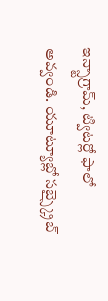ఇన్స్టాగ్రామ్, ట్విటర్లో ఫాలో అవ్వండి. యూట్యూబ్లో సబ్స్క్రైబ్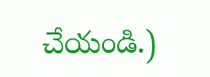చేయండి.)